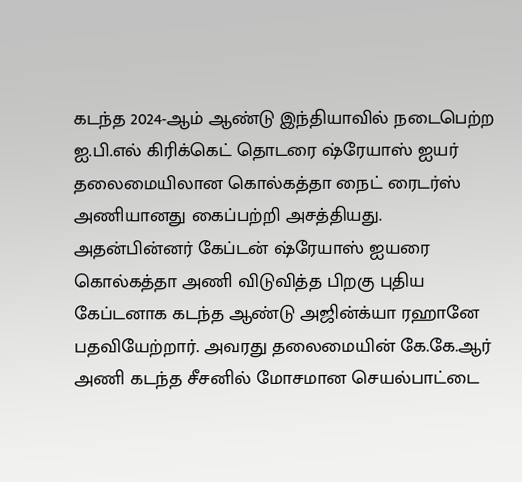கடந்த 2024-ஆம் ஆண்டு இந்தியாவில் நடைபெற்ற ஐ.பி.எல் கிரிக்கெட் தொடரை ஷ்ரேயாஸ் ஐயர் தலைமையிலான கொல்கத்தா நைட் ரைடர்ஸ் அணியானது கைப்பற்றி அசத்தியது. அதன்பின்னர் கேப்டன் ஷ்ரேயாஸ் ஐயரை கொல்கத்தா அணி விடுவித்த பிறகு புதிய கேப்டனாக கடந்த ஆண்டு அஜின்க்யா ரஹானே பதவியேற்றார். அவரது தலைமையின் கே.கே.ஆர் அணி கடந்த சீசனில் மோசமான செயல்பாட்டை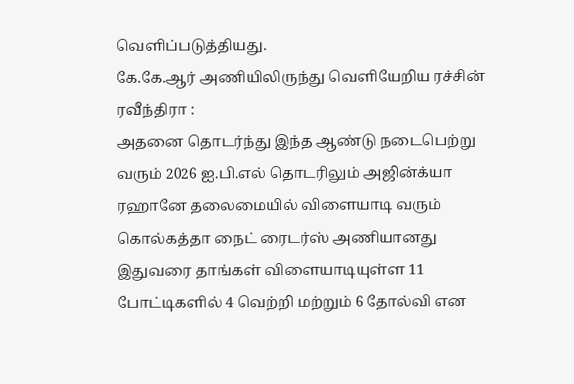வெளிப்படுத்தியது.
கே.கே.ஆர் அணியிலிருந்து வெளியேறிய ரச்சின் ரவீந்திரா :
அதனை தொடர்ந்து இந்த ஆண்டு நடைபெற்று வரும் 2026 ஐ.பி.எல் தொடரிலும் அஜின்க்யா ரஹானே தலைமையில் விளையாடி வரும் கொல்கத்தா நைட் ரைடர்ஸ் அணியானது இதுவரை தாங்கள் விளையாடியுள்ள 11 போட்டிகளில் 4 வெற்றி மற்றும் 6 தோல்வி என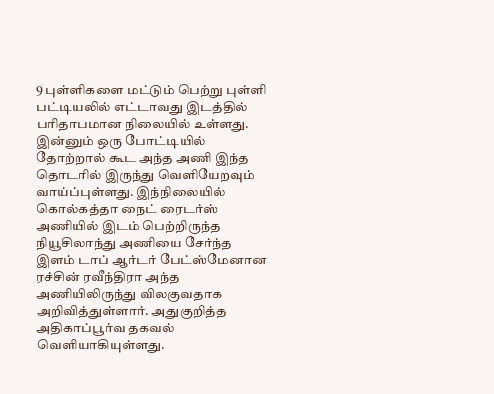9 புள்ளிகளை மட்டும் பெற்று புள்ளி பட்டியலில் எட்டாவது இடத்தில் பரிதாபமான நிலையில் உள்ளது.
இன்னும் ஒரு போட்டியில் தோற்றால் கூட அந்த அணி இந்த தொடரில் இருந்து வெளியேறவும் வாய்ப்புள்ளது. இந்நிலையில் கொல்கத்தா நைட் ரைடர்ஸ் அணியில் இடம் பெற்றிருந்த நியூசிலாந்து அணியை சேர்ந்த இளம் டாப் ஆர்டர் பேட்ஸ்மேனான ரச்சின் ரவீந்திரா அந்த அணியிலிருந்து விலகுவதாக அறிவித்துள்ளார். அதுகுறித்த அதிகாப்பூர்வ தகவல் வெளியாகியுள்ளது.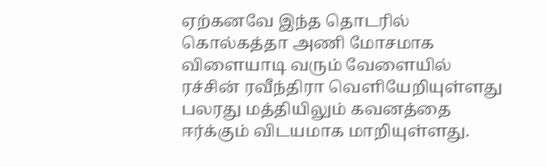ஏற்கனவே இந்த தொடரில் கொல்கத்தா அணி மோசமாக விளையாடி வரும் வேளையில் ரச்சின் ரவீந்திரா வெளியேறியுள்ளது பலரது மத்தியிலும் கவனத்தை ஈர்க்கும் விடயமாக மாறியுள்ளது.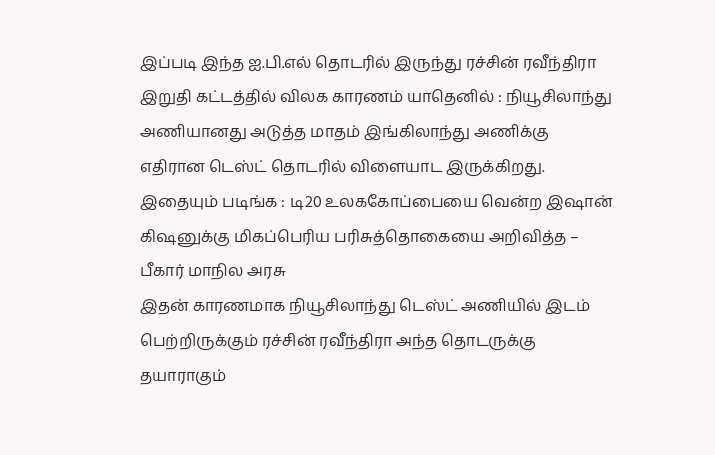இப்படி இந்த ஐ.பி.எல் தொடரில் இருந்து ரச்சின் ரவீந்திரா இறுதி கட்டத்தில் விலக காரணம் யாதெனில் : நியூசிலாந்து அணியானது அடுத்த மாதம் இங்கிலாந்து அணிக்கு எதிரான டெஸ்ட் தொடரில் விளையாட இருக்கிறது.
இதையும் படிங்க : டி20 உலககோப்பையை வென்ற இஷான் கிஷனுக்கு மிகப்பெரிய பரிசுத்தொகையை அறிவித்த – பீகார் மாநில அரசு
இதன் காரணமாக நியூசிலாந்து டெஸ்ட் அணியில் இடம் பெற்றிருக்கும் ரச்சின் ரவீந்திரா அந்த தொடருக்கு தயாராகும்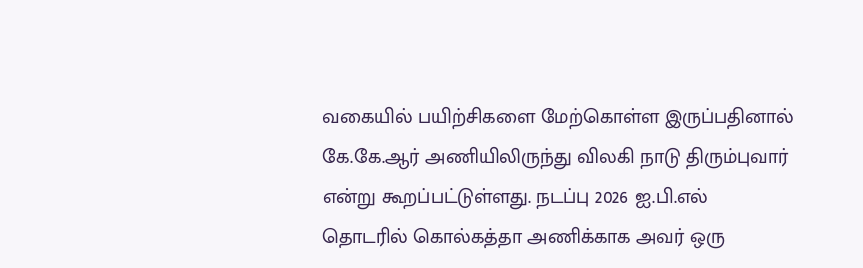வகையில் பயிற்சிகளை மேற்கொள்ள இருப்பதினால் கே.கே.ஆர் அணியிலிருந்து விலகி நாடு திரும்புவார் என்று கூறப்பட்டுள்ளது. நடப்பு 2026 ஐ.பி.எல் தொடரில் கொல்கத்தா அணிக்காக அவர் ஒரு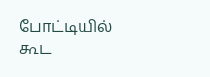போட்டியில் கூட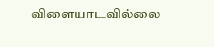விளையாடவில்லை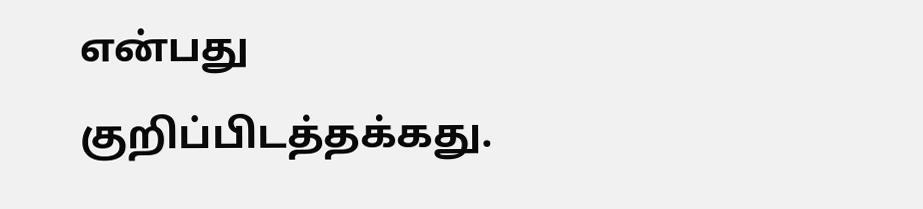என்பது குறிப்பிடத்தக்கது.